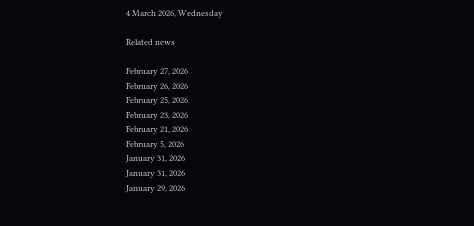4 March 2026, Wednesday

Related news

February 27, 2026
February 26, 2026
February 25, 2026
February 23, 2026
February 21, 2026
February 5, 2026
January 31, 2026
January 31, 2026
January 29, 2026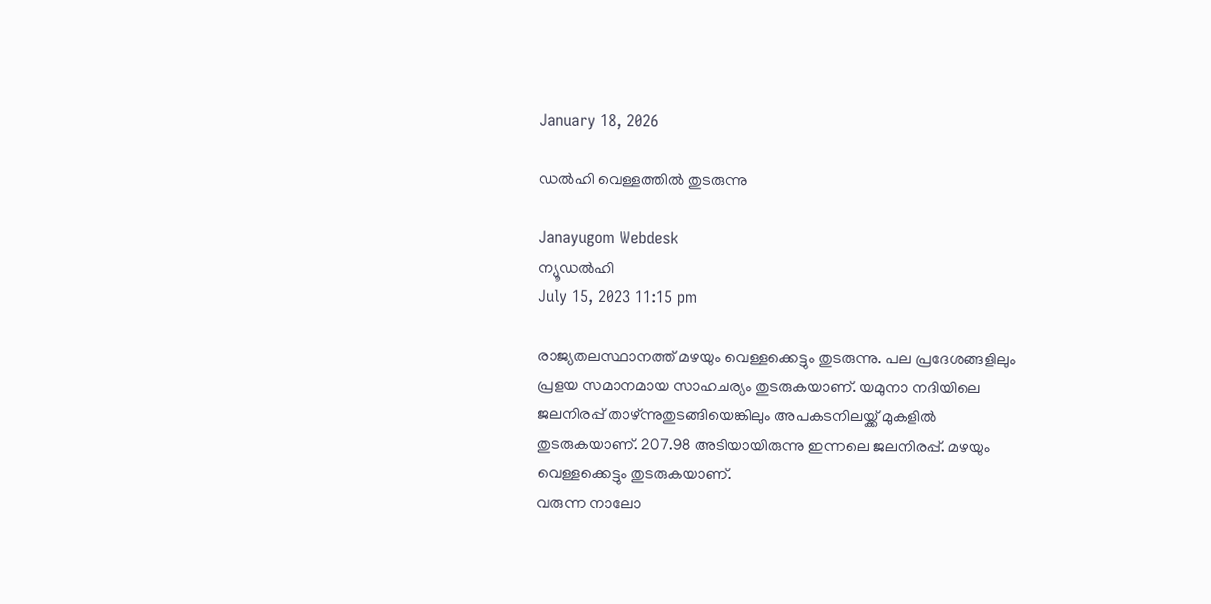January 18, 2026

ഡല്‍ഹി വെള്ളത്തില്‍ തുടരുന്നു

Janayugom Webdesk
ന്യൂഡല്‍ഹി
July 15, 2023 11:15 pm

രാജ്യതലസ്ഥാനത്ത് മഴയും വെള്ളക്കെട്ടും തുടരുന്നു. പല പ്രദേശങ്ങളിലും പ്രളയ സമാനമായ സാഹചര്യം തുടരുകയാണ്. യമുനാ നദിയിലെ ജലനിരപ്പ് താഴ്ന്നുതുടങ്ങിയെങ്കിലും അപകടനിലയ്ക്ക് മുകളില്‍ തുടരുകയാണ്. 207.98 അടിയായിരുന്നു ഇന്നലെ ജലനിരപ്പ്. മഴയും വെള്ളക്കെട്ടും തുടരുകയാണ്.
വരുന്ന നാലോ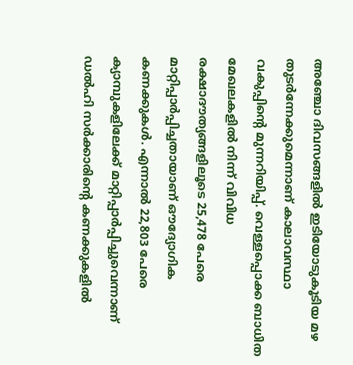അഞ്ചോ ദിവസങ്ങളില്‍ ഇടിയോടുകൂടിയ മഴ തുടര്‍ന്നേക്കുമെന്നാണ് കാലാവസ്ഥാ വകുപ്പിന്റെ മുന്നറിയിപ്പ്. വെള്ളപ്പൊക്ക ബാധിത മേഖലകളില്‍ നിന്ന് വിവിധ രക്ഷാദൗത്യങ്ങളിലൂടെ 25,478 പേരെ മാറ്റിപ്പാര്‍പ്പിച്ചതായാണ് ഔദ്യോഗിക കണക്കുകള്‍. എന്നാല്‍ 22,803 പേരെ ക്യാമ്പുകളിലേക്ക് മാറ്റിപ്പാര്‍പ്പിച്ചുവെന്നാണ് ഡല്‍ഹി സര്‍ക്കാരിന്റെ കണക്കുകളില്‍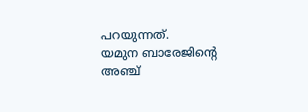പറയുന്നത്.
യമുന ബാരേജിന്റെ അഞ്ച്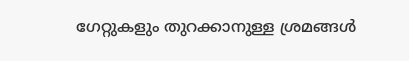ഗേറ്റുകളും തുറക്കാനുള്ള ശ്രമങ്ങള്‍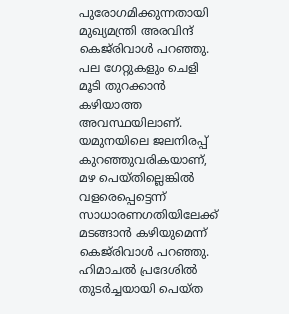പുരോഗമിക്കുന്നതായി മുഖ്യമന്ത്രി അരവിന്ദ് കെജ്‌രിവാള്‍ പറഞ്ഞു. പല ഗേറ്റുകളും ചെളി മൂടി തുറക്കാന്‍ കഴിയാത്ത അവസ്ഥയിലാണ്. യമുനയിലെ ജലനിരപ്പ് കുറഞ്ഞുവരികയാണ്, മഴ പെയ്തില്ലെങ്കില്‍ വളരെപ്പെട്ടെന്ന് സാധാരണഗതിയിലേക്ക് മടങ്ങാന്‍ കഴിയുമെന്ന് കെജ‌്‌രിവാള്‍ പറഞ്ഞു.
ഹിമാചല്‍ പ്രദേശില്‍ തുടര്‍ച്ചയായി പെയ്ത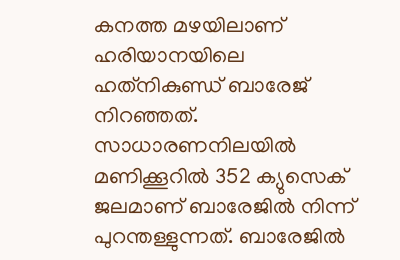കനത്ത മഴയിലാണ് ഹരിയാനയിലെ ഹത്‌നികുണ്ഡ് ബാരേജ് നിറഞ്ഞത്. സാധാരണനിലയില്‍ മണിക്കൂറില്‍ 352 ക്യുസെക് ജലമാണ് ബാരേജില്‍ നിന്ന് പുറന്തള്ളുന്നത്. ബാരേജില്‍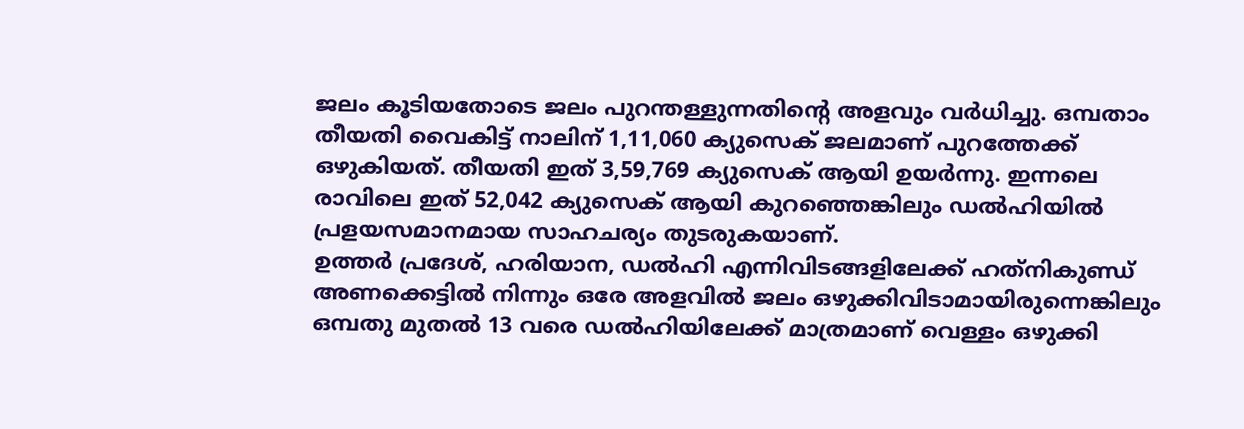ജലം കൂടിയതോടെ ജലം പുറന്തള്ളുന്നതിന്റെ അളവും വര്‍ധിച്ചു. ഒമ്പതാം തീയതി വൈകിട്ട് നാലിന് 1,11,060 ക്യുസെക് ജലമാണ് പുറത്തേക്ക് ഒഴുകിയത്. തീയതി ഇത് 3,59,769 ക്യുസെക് ആയി ഉയര്‍ന്നു. ഇന്നലെ രാവിലെ ഇത് 52,042 ക്യുസെക് ആയി കുറഞ്ഞെങ്കിലും ഡല്‍ഹിയില്‍ പ്രളയസമാനമായ സാഹചര്യം തുടരുകയാണ്.
ഉത്തർ പ്രദേശ്, ഹരിയാന, ഡൽഹി എന്നിവിടങ്ങളിലേക്ക് ഹത്‌നികുണ്ഡ് അണക്കെട്ടിൽ നിന്നും ഒരേ അളവിൽ ജലം ഒഴുക്കിവിടാമായിരുന്നെങ്കിലും ഒമ്പതു മുതൽ 13 വരെ ഡൽഹിയിലേക്ക് മാത്രമാണ് വെള്ളം ഒഴുക്കി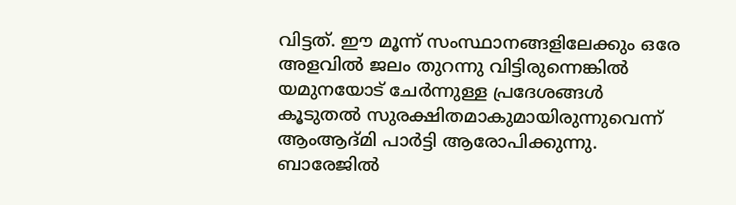വിട്ടത്. ഈ മൂന്ന് സംസ്ഥാനങ്ങളിലേക്കും ഒരേ അളവിൽ ജലം തുറന്നു വിട്ടിരുന്നെങ്കിൽ യമുനയോട് ചേർന്നുള്ള പ്രദേശങ്ങൾ കൂടുതൽ സുരക്ഷിതമാകുമായിരുന്നുവെന്ന് ആംആദ്മി പാര്‍ട്ടി ആരോപിക്കുന്നു.
ബാരേജില്‍‍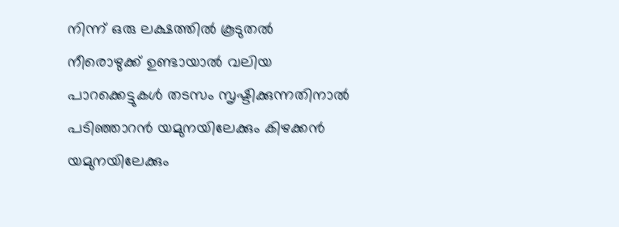നിന്ന് ഒരു ലക്ഷത്തിൽ കൂടുതല്‍ നീരൊഴുക്ക് ഉണ്ടായാൽ വലിയ പാറക്കെട്ടുകൾ തടസം സൃഷ്ടിക്കുന്നതിനാൽ പടിഞ്ഞാറൻ യമുനയിലേക്കും കിഴക്കന്‍ യമുനയിലേക്കും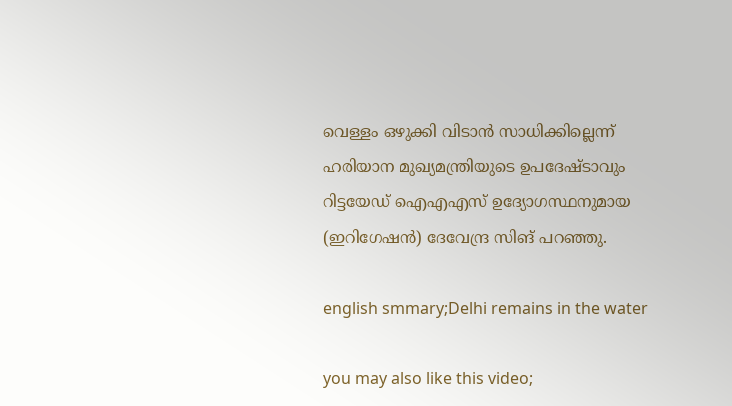വെള്ളം ഒഴുക്കി വിടാൻ സാധിക്കില്ലെന്ന് ഹരിയാന മുഖ്യമന്ത്രിയുടെ ഉപദേഷ്ടാവും റിട്ടയേഡ് ഐഎഎസ് ഉദ്യോഗസ്ഥനുമായ (ഇറിഗേഷൻ) ദേവേന്ദ്ര സിങ് പറഞ്ഞു.

english smmary;Delhi remains in the water

you may also like this video;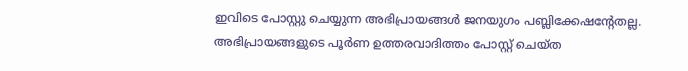ഇവിടെ പോസ്റ്റു ചെയ്യുന്ന അഭിപ്രായങ്ങള്‍ ജനയുഗം പബ്ലിക്കേഷന്റേതല്ല. അഭിപ്രായങ്ങളുടെ പൂര്‍ണ ഉത്തരവാദിത്തം പോസ്റ്റ് ചെയ്ത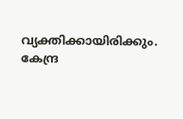വ്യക്തിക്കായിരിക്കും. കേന്ദ്ര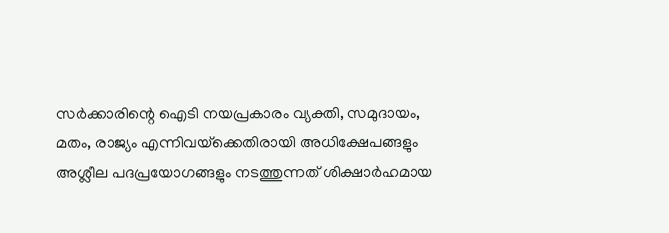സര്‍ക്കാരിന്റെ ഐടി നയപ്രകാരം വ്യക്തി, സമുദായം, മതം, രാജ്യം എന്നിവയ്‌ക്കെതിരായി അധിക്ഷേപങ്ങളും അശ്ലീല പദപ്രയോഗങ്ങളും നടത്തുന്നത് ശിക്ഷാര്‍ഹമായ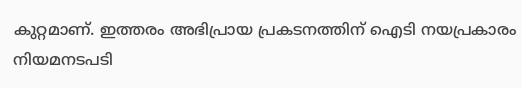കുറ്റമാണ്. ഇത്തരം അഭിപ്രായ പ്രകടനത്തിന് ഐടി നയപ്രകാരം നിയമനടപടി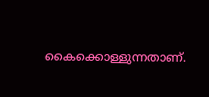കൈക്കൊള്ളുന്നതാണ്.